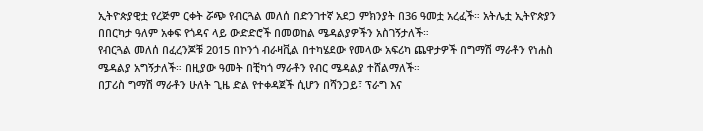ኢትዮጵያዊቷ የረጅም ርቀት ሯጭ የብርጓል መለሰ በድንገተኛ አደጋ ምክንያት በ36 ዓመቷ አረፈች። አትሌቷ ኢትዮጵያን በበርካታ ዓለም አቀፍ የጎዳና ላይ ውድድሮች በመወከል ሜዳልያዎችን አስገኝታለች።
የብርጓል መለሰ በፈረንጆቹ 2015 በኮንጎ ብራዛቪል በተካሄደው የመላው አፍሪካ ጨዋታዎች በግማሽ ማራቶን የነሐስ ሜዳልያ አግኝታለች። በዚያው ዓመት በቺካጎ ማራቶን የብር ሜዳልያ ተሸልማለች።
በፓሪስ ግማሽ ማራቶን ሁለት ጊዜ ድል የተቀዳጀች ሲሆን በሻንጋይ፣ ፕራግ እና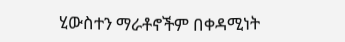ሂውስተን ማራቶኖችም በቀዳሚነት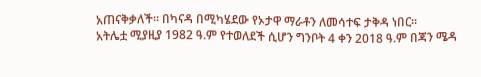አጠናቅቃለች። በካናዳ በሚካሄደው የኦታዋ ማራቶን ለመሳተፍ ታቅዳ ነበር።
አትሌቷ ሚያዚያ 1982 ዓ.ም የተወለደች ሲሆን ግንቦት 4 ቀን 2018 ዓ.ም በጃን ሜዳ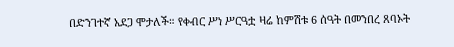በድንገተኛ አደጋ ሞታለች። የቀብር ሥነ ሥርዓቷ ዛሬ ከምሽቱ 6 ሰዓት በመንበረ ጸባኦት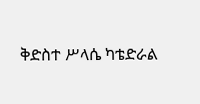ቅድስተ ሥላሴ ካቴድራል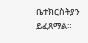ቤተክርስትያን ይፈጸማል።